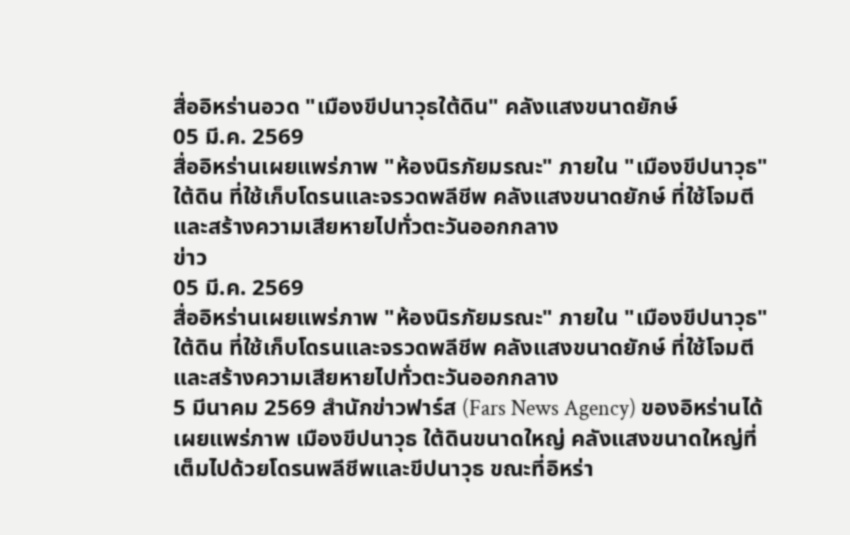สื่ออิหร่านอวด "เมืองขีปนาวุธใต้ดิน" คลังแสงขนาดยักษ์
05 มี.ค. 2569
สื่ออิหร่านเผยแพร่ภาพ "ห้องนิรภัยมรณะ" ภายใน "เมืองขีปนาวุธ" ใต้ดิน ที่ใช้เก็บโดรนและจรวดพลีชีพ คลังแสงขนาดยักษ์ ที่ใช้โจมตีและสร้างความเสียหายไปทั่วตะวันออกกลาง
ข่าว
05 มี.ค. 2569
สื่ออิหร่านเผยแพร่ภาพ "ห้องนิรภัยมรณะ" ภายใน "เมืองขีปนาวุธ" ใต้ดิน ที่ใช้เก็บโดรนและจรวดพลีชีพ คลังแสงขนาดยักษ์ ที่ใช้โจมตีและสร้างความเสียหายไปทั่วตะวันออกกลาง
5 มีนาคม 2569 สำนักข่าวฟาร์ส (Fars News Agency) ของอิหร่านได้เผยแพร่ภาพ เมืองขีปนาวุธ ใต้ดินขนาดใหญ่ คลังแสงขนาดใหญ่ที่เต็มไปด้วยโดรนพลีชีพและขีปนาวุธ ขณะที่อิหร่า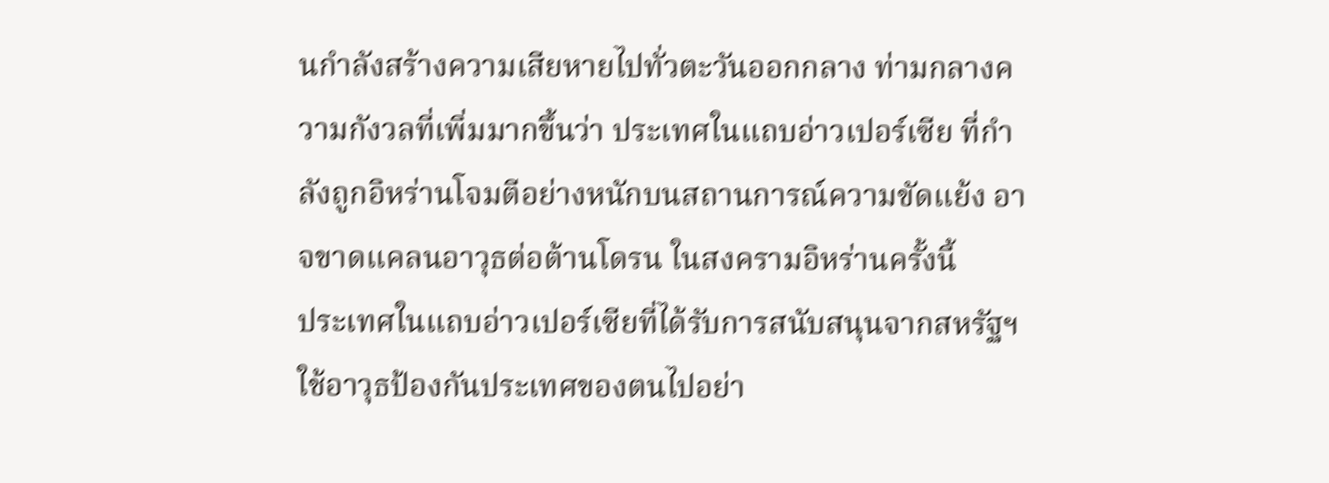นกำลังสร้างความเสียหายไปทั่วตะวันออกกลาง ท่ามกลางความกังวลที่เพิ่มมากขึ้นว่า ประเทศในแถบอ่าวเปอร์เซีย ที่กำลังถูกอิหร่านโจมตีอย่างหนักบนสถานการณ์ความขัดแย้ง อาจขาดแคลนอาวุธต่อต้านโดรน ในสงครามอิหร่านครั้งนี้
ประเทศในแถบอ่าวเปอร์เซียที่ได้รับการสนับสนุนจากสหรัฐฯ ใช้อาวุธป้องกันประเทศของตนไปอย่า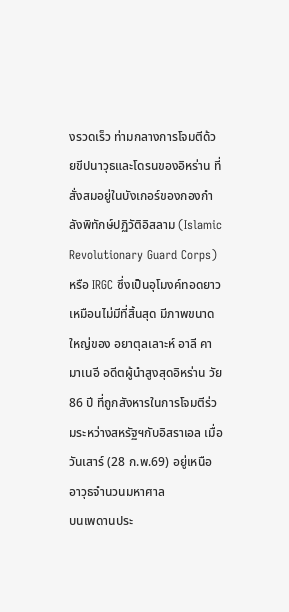งรวดเร็ว ท่ามกลางการโจมตีด้วยขีปนาวุธและโดรนของอิหร่าน ที่สั่งสมอยู่ในบังเกอร์ของกองกำลังพิทักษ์ปฏิวัติอิสลาม (Islamic Revolutionary Guard Corps) หรือ IRGC ซึ่งเป็นอุโมงค์ทอดยาวเหมือนไม่มีที่สิ้นสุด มีภาพขนาดใหญ่ของ อยาตุลเลาะห์ อาลี คามาเนอี อดีตผู้นำสูงสุดอิหร่าน วัย 86 ปี ที่ถูกสังหารในการโจมตีร่วมระหว่างสหรัฐฯกับอิสราเอล เมื่อวันเสาร์ (28 ก.พ.69) อยู่เหนืออาวุธจำนวนมหาศาล
บนเพดานประ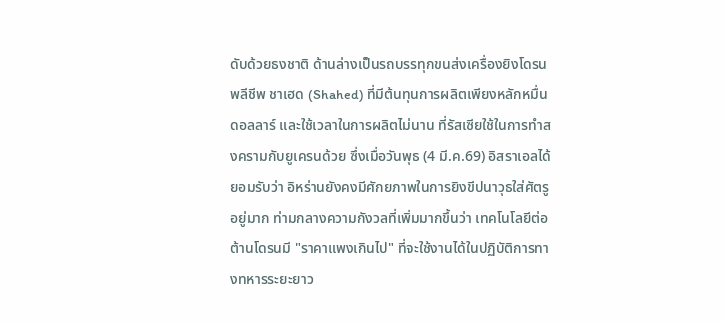ดับด้วยธงชาติ ด้านล่างเป็นรถบรรทุกขนส่งเครื่องยิงโดรนพลีชีพ ชาเฮด (Shahed) ที่มีต้นทุนการผลิตเพียงหลักหมื่นดอลลาร์ และใช้เวลาในการผลิตไม่นาน ที่รัสเซียใช้ในการทำสงครามกับยูเครนด้วย ซึ่งเมื่อวันพุธ (4 มี.ค.69) อิสราเอลได้ยอมรับว่า อิหร่านยังคงมีศักยภาพในการยิงขีปนาวุธใส่ศัตรูอยู่มาก ท่ามกลางความกังวลที่เพิ่มมากขึ้นว่า เทคโนโลยีต่อต้านโดรนมี "ราคาแพงเกินไป" ที่จะใช้งานได้ในปฏิบัติการทางทหารระยะยาว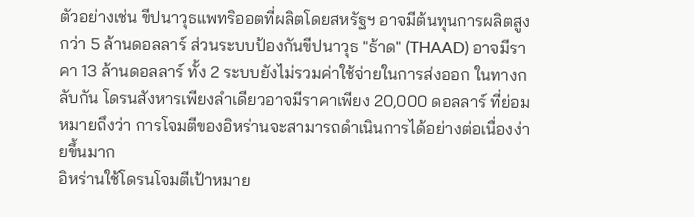ตัวอย่างเช่น ขีปนาวุธแพทริออตที่ผลิตโดยสหรัฐฯ อาจมีต้นทุนการผลิตสูงกว่า 5 ล้านดอลลาร์ ส่วนระบบป้องกันขีปนาวุธ "ธ้าด" (THAAD) อาจมีราคา 13 ล้านดอลลาร์ ทั้ง 2 ระบบยังไม่รวมค่าใช้จ่ายในการส่งออก ในทางกลับกัน โดรนสังหารเพียงลำเดียวอาจมีราคาเพียง 20,000 ดอลลาร์ ที่ย่อมหมายถึงว่า การโจมตีของอิหร่านจะสามารถดำเนินการได้อย่างต่อเนื่องง่ายขึ้นมาก
อิหร่านใช้โดรนโจมตีเป้าหมาย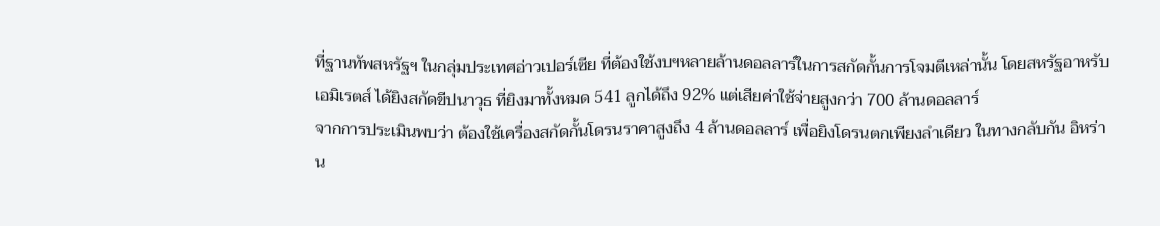ที่ฐานทัพสหรัฐฯ ในกลุ่มประเทศอ่าวเปอร์เซีย ที่ต้องใช้งบฯหลายล้านดอลลาร์ในการสกัดกั้นการโจมตีเหล่านั้น โดยสหรัฐอาหรับเอมิเรตส์ ได้ยิงสกัดขีปนาวุธ ที่ยิงมาทั้งหมด 541 ลูกได้ถึง 92% แต่เสียค่าใช้จ่ายสูงกว่า 700 ล้านดอลลาร์
จากการประเมินพบว่า ต้องใช้เครื่องสกัดกั้นโดรนราคาสูงถึง 4 ล้านดอลลาร์ เพื่อยิงโดรนตกเพียงลำเดียว ในทางกลับกัน อิหร่าน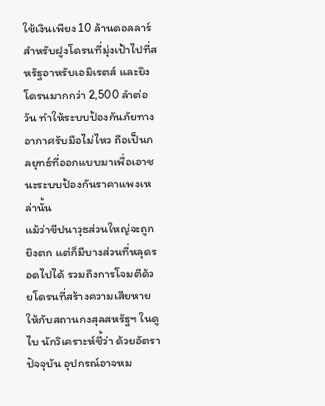ใช้เงินเพียง 10 ล้านดอลลาร์ สำหรับฝูงโดรนที่มุ่งเป้าไปที่สหรัฐอาหรับเอมิเรตส์ และยิงโดรนมากกว่า 2,500 ลำต่อวัน ทำให้ระบบป้องกันภัยทางอากาศรับมือไม่ไหว ถือเป็นกลยุทธ์ที่ออกแบบมาเพื่อเอาชนะระบบป้องกันราคาแพงเหล่านั้น
แม้ว่าขีปนาวุธส่วนใหญ่จะถูกยิงตก แต่ก็มีบางส่วนที่หลุดรอดไปได้ รวมถึงการโจมตีด้วยโดรนที่สร้างความเสียหายให้กับสถานกงสุลสหรัฐฯ ในดูไบ นักวิเคราะห์ชี้ว่า ด้วยอัตราปัจจุบัน อุปกรณ์อาจหม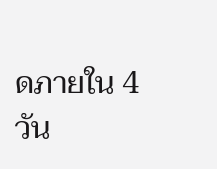ดภายใน 4 วัน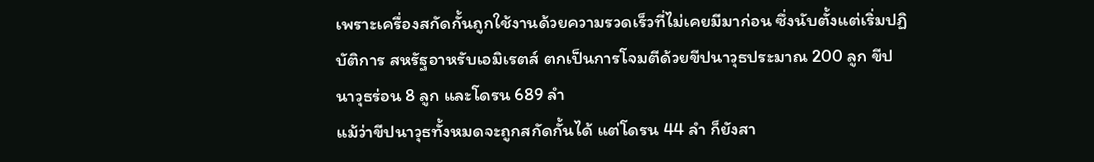เพราะเครื่องสกัดกั้นถูกใช้งานด้วยความรวดเร็วที่ไม่เคยมีมาก่อน ซึ่งนับตั้งแต่เริ่มปฏิบัติการ สหรัฐอาหรับเอมิเรตส์ ตกเป็นการโจมตีด้วยขีปนาวุธประมาณ 200 ลูก ขีปนาวุธร่อน 8 ลูก และโดรน 689 ลำ
แม้ว่าขีปนาวุธทั้งหมดจะถูกสกัดกั้นได้ แต่โดรน 44 ลำ ก็ยังสา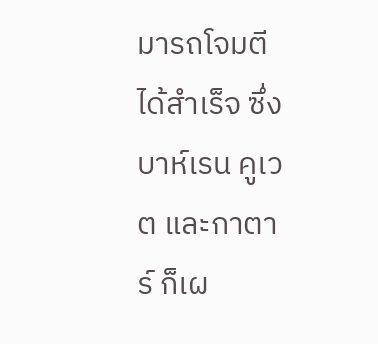มารถโจมตีได้สำเร็จ ซึ่งบาห์เรน คูเวต และกาตาร์ ก็เผ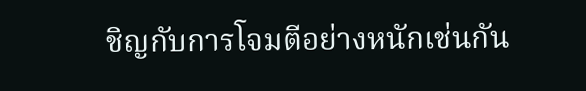ชิญกับการโจมตีอย่างหนักเช่นกัน